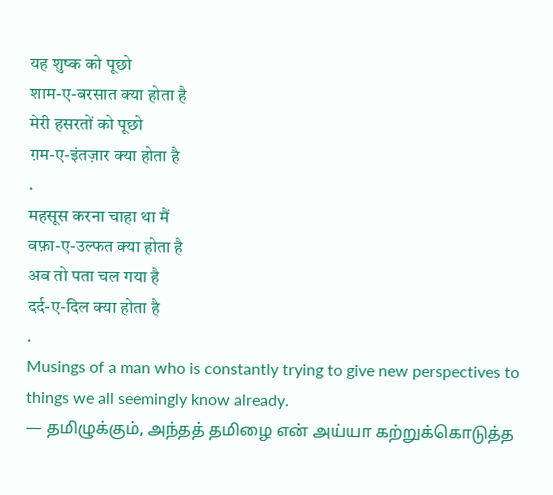यह शुष्क को पूछो
शाम-ए-बरसात क्या होता है
मेरी हसरतों को पूछो
ग़म-ए-इंतज़ार क्या होता है
.
महसूस करना चाहा था मैं
वफ़ा-ए-उल्फत क्या होता है
अब तो पता चल गया है
दर्द-ए-दिल क्या होता है
.
Musings of a man who is constantly trying to give new perspectives to things we all seemingly know already.
— தமிழுக்கும், அந்தத் தமிழை என் அய்யா கற்றுக்கொடுத்த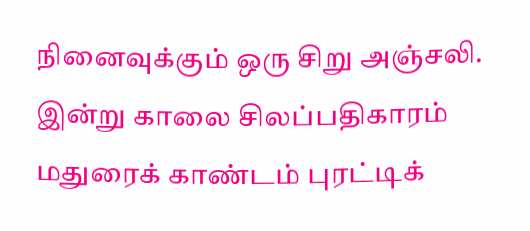நினைவுக்கும் ஒரு சிறு அஞ்சலி. இன்று காலை சிலப்பதிகாரம் மதுரைக் காண்டம் புரட்டிக்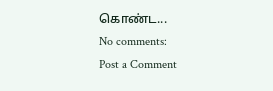கொண்ட...
No comments:
Post a Comment